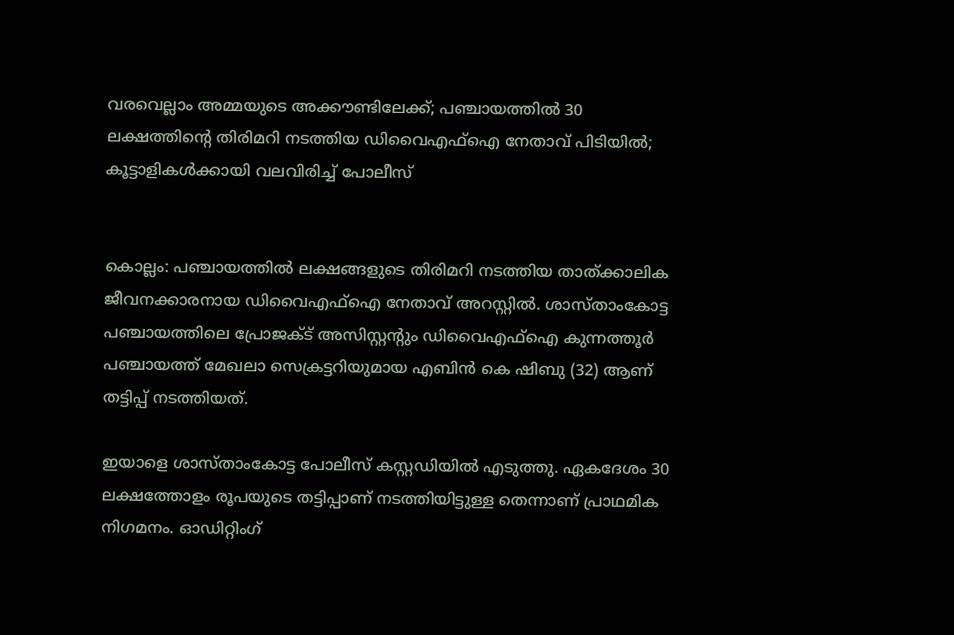വരവെല്ലാം അമ്മയുടെ അക്കൗണ്ടിലേക്ക്; പഞ്ചായത്തിൽ 30 ലക്ഷത്തിന്‍റെ തിരിമറി നടത്തിയ ഡിവൈഎഫ്ഐ നേതാവ് പിടിയിൽ; കൂട്ടാളികൾക്കായി വലവിരിച്ച് പോലീസ്


കൊല്ലം: പഞ്ചായത്തിൽ ലക്ഷങ്ങളുടെ തിരിമറി നടത്തിയ താത്ക്കാലിക ജീവനക്കാരനായ ഡിവൈഎഫ്ഐ നേതാവ് അറസ്റ്റിൽ. ശാസ്താംകോട്ട പഞ്ചായത്തിലെ പ്രോജക്ട് അസിസ്റ്റന്‍റും ഡിവൈഎഫ്ഐ കുന്നത്തൂർ പഞ്ചായത്ത് മേഖലാ സെക്രട്ടറിയുമായ എബിൻ കെ ഷിബു (32) ആണ് തട്ടിപ്പ് നടത്തിയത്.

ഇയാളെ ശാസ്താംകോട്ട പോലീസ് കസ്റ്റഡിയിൽ എടുത്തു. ഏകദേശം 30 ലക്ഷത്തോളം രൂപയുടെ തട്ടിപ്പാണ് നടത്തിയിട്ടുള്ള തെന്നാണ് പ്രാഥമിക നിഗമനം. ഓഡിറ്റിംഗ്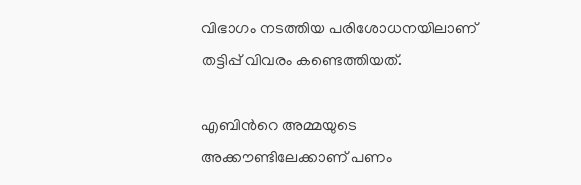വിഭാഗം നടത്തിയ പരിശോധനയിലാണ് തട്ടിപ്പ് വിവരം കണ്ടെത്തിയത്.

എബിന്‍റെ അമ്മയുടെ അക്കൗണ്ടിലേക്കാണ് പണം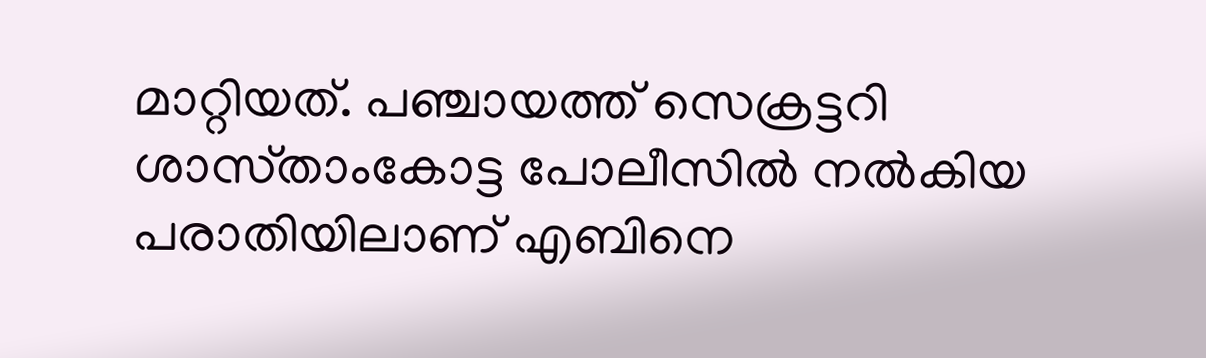മാറ്റിയത്. പഞ്ചായത്ത് സെക്രട്ടറി ശാസ്‌താംകോട്ട പോലീസിൽ നൽകിയ പരാതിയിലാണ് എബിനെ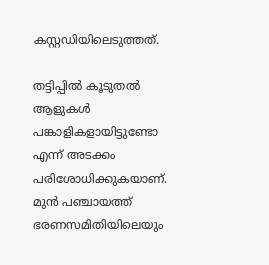കസ്റ്റഡിയിലെടുത്തത്.

തട്ടിപ്പിൽ കൂടുതൽ ആളുകൾ പങ്കാളികളായിട്ടുണ്ടോ എന്ന് അടക്കം പരിശോധിക്കുകയാണ്. മുൻ പഞ്ചായത്ത് ഭരണസമിതിയിലെയും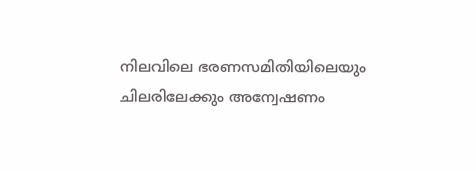നിലവിലെ ഭരണസമിതിയിലെയും ചിലരിലേക്കും അന്വേഷണം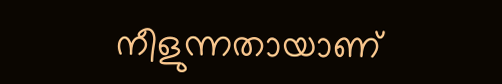നീളുന്നതായാണ്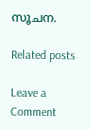സൂചന.

Related posts

Leave a Comment